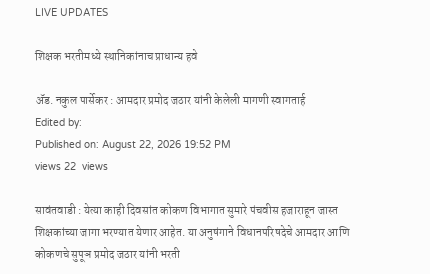LIVE UPDATES

शिक्षक भरतीमध्ये स्थानिकांनाच प्राधान्य हवे

ॲड. नकुल पार्सेकर : आमदार प्रमोद जठार यांनी केलेली मागणी स्वागतार्ह
Edited by:
Published on: August 22, 2026 19:52 PM
views 22  views

सावंतवाडी : येत्या काही दिवसांत कोकण विभागात सुमारे पंचवीस हजाराहून जास्त शिक्षकांच्या जागा भरण्यात येणार आहेत. या अनुषंगाने विधानपरिषदेचे आमदार आणि कोकणचे सुपूञ प्रमोद जठार यांनी भरती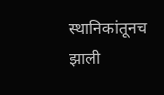स्थानिकांतूनच झाली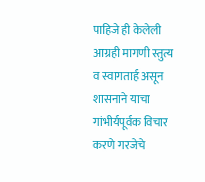पाहिजे ही केलेली आग्रही मागणी स्तुत्य व स्वागतार्ह असून शासनाने याचा गांभीर्यपूर्वक विचार करणे गरजेचे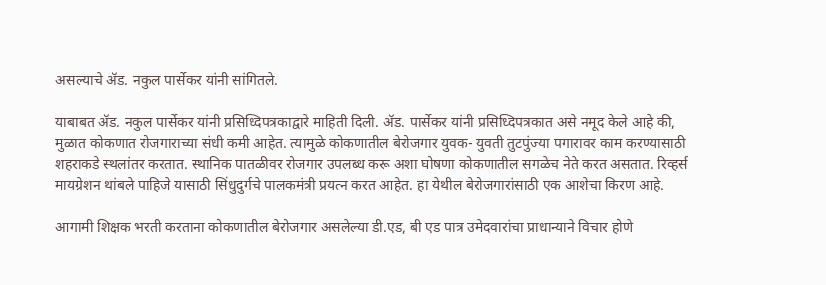असल्याचे ॲड. नकुल पार्सेकर यांनी सांगितले.

याबाबत ॲड. नकुल पार्सेकर यांनी प्रसिध्दिपत्रकाद्वारे माहिती दिली. ॲड. पार्सेकर यांनी प्रसिध्दिपत्रकात असे नमूद केले आहे की, मुळात कोकणात रोजगाराच्या संधी कमी आहेत. त्यामुळे कोकणातील बेरोजगार युवक- युवती तुटपुंज्या पगारावर काम करण्यासाठी शहराकडे स्थलांतर करतात. स्थानिक पातळीवर रोजगार उपलब्ध करू अशा घोषणा कोकणातील सगळेच नेते करत असतात. रिव्हर्स मायग्रेशन थांबले पाहिजे यासाठी सिंधुदुर्गचे पालकमंत्री प्रयत्न करत आहेत. हा येथील बेरोजगारांसाठी एक आशेचा किरण आहे.

आगामी शिक्षक भरती करताना कोकणातील बेरोजगार असलेल्या डी.एड, बी एड पात्र उमेदवारांचा प्राधान्याने विचार होणे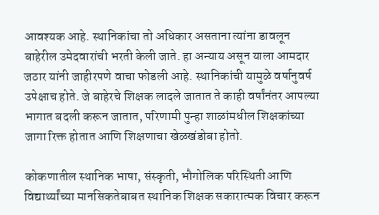आवश्यक आहे. स्थानिकांचा तो अधिकार असताना त्यांना डावलून बाहेरील उमेदवारांची भरती केली जाते. हा अन्याय असून याला आमदार जठार यांनी जाहीरपणे वाचा फोडली आहे. स्थानिकांची यामुळे वर्षानुवर्ष उपेक्षाच होते. जे बाहेरचे शिक्षक लादले जातात ते काही वर्षांनंतर आपल्या भागात बदली करून जातात, परिणामी पुन्हा शाळांमधील शिक्षकांच्या जागा रिक्त होतात आणि शिक्षणाचा खेळखंडोबा होतो.

कोकणातील स्थानिक भाषा, संस्कृती, भौगोलिक परिस्थिती आणि विद्यार्थ्यांच्या मानसिकतेबाबत स्थानिक शिक्षक सकारात्मक विचार करून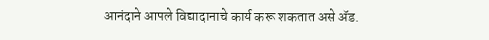आनंदाने आपले विद्यादानाचे कार्य करू शकतात असे ॲड.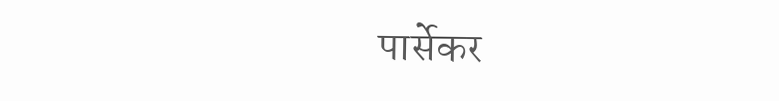पार्सेकर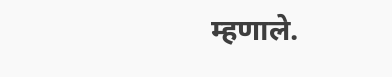म्हणाले.